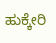ಹುಕ್ಕೇರಿ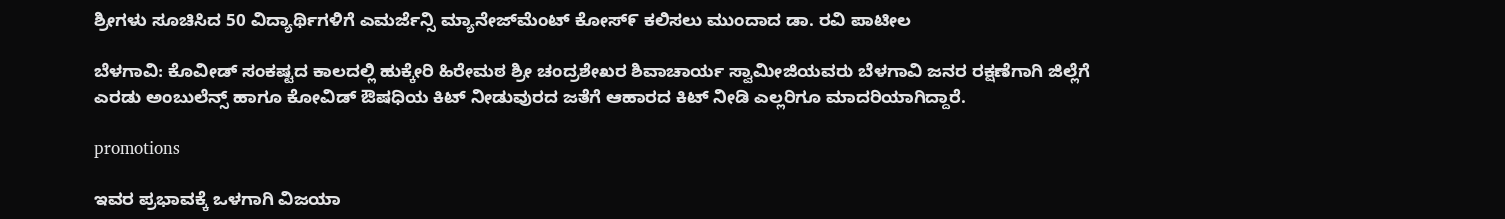ಶ್ರೀಗಳು ಸೂಚಿಸಿದ 50 ವಿದ್ಯಾರ್ಥಿಗಳಿಗೆ ಎಮರ್ಜೆನ್ಸಿ ಮ್ಯಾನೇಜ್‌ಮೆಂಟ್‌ ಕೋಸ್೯ ಕಲಿಸಲು ಮುಂದಾದ ಡಾ. ರವಿ ಪಾಟೀಲ

ಬೆಳಗಾವಿ: ಕೊವೀಡ್ ಸಂಕಷ್ಟದ ಕಾಲದಲ್ಲಿ ಹುಕ್ಕೇರಿ ಹಿರೇಮಠ ಶ್ರೀ ಚಂದ್ರಶೇಖರ ಶಿವಾಚಾರ್ಯ ಸ್ವಾಮೀಜಿಯವರು ಬೆಳಗಾವಿ ಜನರ ರಕ್ಷಣೆಗಾಗಿ ಜಿಲ್ಲೆಗೆ ಎರಡು ಅಂಬುಲೆನ್ಸ್ ಹಾಗೂ ಕೋವಿಡ್ ಔಷಧಿಯ ಕಿಟ್ ನೀಡುವುರದ ಜತೆಗೆ ಆಹಾರದ ಕಿಟ್ ನೀಡಿ ಎಲ್ಲರಿಗೂ ಮಾದರಿಯಾಗಿದ್ದಾರೆ.

promotions

ಇವರ ಪ್ರಭಾವಕ್ಕೆ ಒಳಗಾಗಿ ವಿಜಯಾ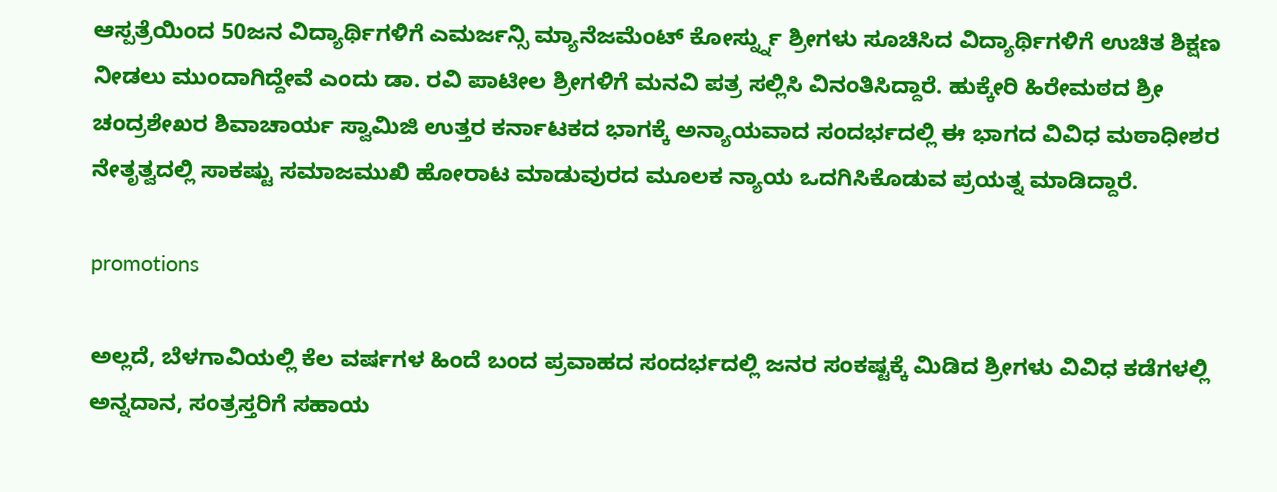ಆಸ್ಪತ್ರೆಯಿಂದ 50ಜನ ವಿದ್ಯಾರ್ಥಿಗಳಿಗೆ ಎಮರ್ಜನ್ಸಿ ಮ್ಯಾನೆಜಮೆಂಟ್ ಕೋರ್ಸ್ನ್ನು ಶ್ರೀಗಳು ಸೂಚಿಸಿದ ವಿದ್ಯಾರ್ಥಿಗಳಿಗೆ ಉಚಿತ ಶಿಕ್ಷಣ ನೀಡಲು ಮುಂದಾಗಿದ್ದೇವೆ ಎಂದು ಡಾ. ರವಿ ಪಾಟೀಲ ಶ್ರೀಗಳಿಗೆ ಮನವಿ ಪತ್ರ ಸಲ್ಲಿಸಿ ವಿನಂತಿಸಿದ್ದಾರೆ. ಹುಕ್ಕೇರಿ ಹಿರೇಮಠದ ಶ್ರೀ ಚಂದ್ರಶೇಖರ ಶಿವಾಚಾರ್ಯ ಸ್ವಾಮಿಜಿ ಉತ್ತರ ಕರ್ನಾಟಕದ ಭಾಗಕ್ಕೆ ಅನ್ಯಾಯವಾದ ಸಂದರ್ಭದಲ್ಲಿ ಈ ಭಾಗದ ವಿವಿಧ ಮಠಾಧೀಶರ ನೇತೃತ್ವದಲ್ಲಿ ಸಾಕಷ್ಟು ಸಮಾಜಮುಖಿ ಹೋರಾಟ ಮಾಡುವುರದ ಮೂಲಕ ನ್ಯಾಯ ಒದಗಿಸಿಕೊಡುವ ಪ್ರಯತ್ನ ಮಾಡಿದ್ದಾರೆ.

promotions

ಅಲ್ಲದೆ, ಬೆಳಗಾವಿಯಲ್ಲಿ ಕೆಲ ವರ್ಷಗಳ ಹಿಂದೆ ಬಂದ ಪ್ರವಾಹದ ಸಂದರ್ಭದಲ್ಲಿ ಜನರ ಸಂಕಷ್ಟಕ್ಕೆ ಮಿಡಿದ ಶ್ರೀಗಳು ವಿವಿಧ ಕಡೆಗಳಲ್ಲಿ ಅನ್ನದಾನ, ಸಂತ್ರಸ್ತರಿಗೆ ಸಹಾಯ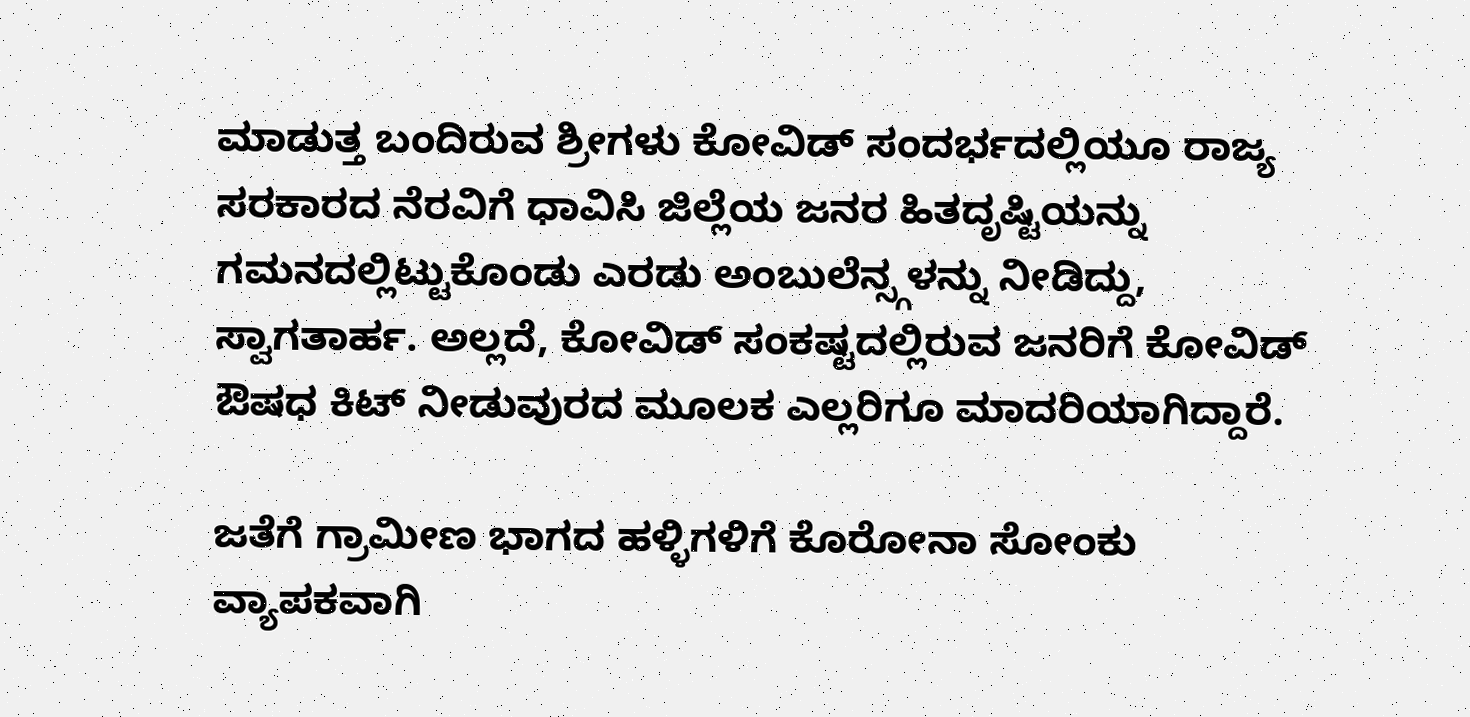ಮಾಡುತ್ತ ಬಂದಿರುವ ಶ್ರೀಗಳು ಕೋವಿಡ್ ಸಂದರ್ಭದಲ್ಲಿಯೂ ರಾಜ್ಯ ಸರಕಾರದ ನೆರವಿಗೆ ಧಾವಿಸಿ ಜಿಲ್ಲೆಯ ಜನರ ಹಿತದೃಷ್ಟಿಯನ್ನು ಗಮನದಲ್ಲಿಟ್ಟುಕೊಂಡು ಎರಡು ಅಂಬುಲೆನ್ಸ್ಗಳನ್ನು ನೀಡಿದ್ದು, ಸ್ವಾಗತಾರ್ಹ. ಅಲ್ಲದೆ, ಕೋವಿಡ್ ಸಂಕಷ್ಟದಲ್ಲಿರುವ ಜನರಿಗೆ ಕೋವಿಡ್ ಔಷಧ ಕಿಟ್ ನೀಡುವುರದ ಮೂಲಕ ಎಲ್ಲರಿಗೂ ಮಾದರಿಯಾಗಿದ್ದಾರೆ.

ಜತೆಗೆ ಗ್ರಾಮೀಣ ಭಾಗದ ಹಳ್ಳಿಗಳಿಗೆ ಕೊರೋನಾ ಸೋಂಕು ವ್ಯಾಪಕವಾಗಿ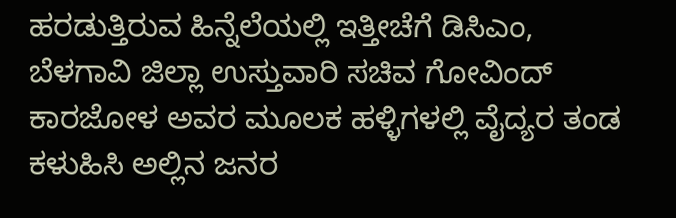ಹರಡುತ್ತಿರುವ ಹಿನ್ನೆಲೆಯಲ್ಲಿ ಇತ್ತೀಚೆಗೆ ಡಿಸಿಎಂ, ಬೆಳಗಾವಿ ಜಿಲ್ಲಾ ಉಸ್ತುವಾರಿ ಸಚಿವ ಗೋವಿಂದ್ ಕಾರಜೋಳ ಅವರ ಮೂಲಕ ಹಳ್ಳಿಗಳಲ್ಲಿ ವೈದ್ಯರ ತಂಡ ಕಳುಹಿಸಿ ಅಲ್ಲಿನ ಜನರ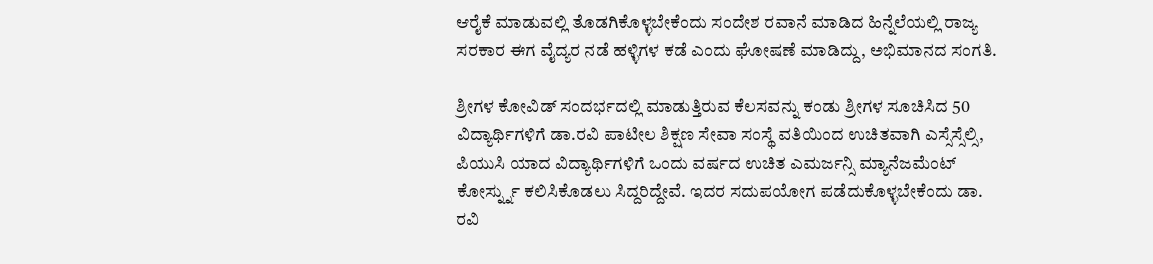ಆರೈಕೆ ಮಾಡುವಲ್ಲಿ ತೊಡಗಿಕೊಳ್ಳಬೇಕೆಂದು ಸಂದೇಶ ರವಾನೆ ಮಾಡಿದ ಹಿನ್ನೆಲೆಯಲ್ಲಿ ರಾಜ್ಯ ಸರಕಾರ ಈಗ ವೈದ್ಯರ ನಡೆ ಹಳ್ಳಿಗಳ ಕಡೆ ಎಂದು ಘೋಷಣೆ ಮಾಡಿದ್ದು, ಅಭಿಮಾನದ ಸಂಗತಿ.

ಶ್ರೀಗಳ ಕೋವಿಡ್ ಸಂದರ್ಭದಲ್ಲಿ ಮಾಡುತ್ತಿರುವ ಕೆಲಸವನ್ನು ಕಂಡು ಶ್ರೀಗಳ ಸೂಚಿಸಿದ 50 ವಿದ್ಯಾರ್ಥಿಗಳಿಗೆ ಡಾ.ರವಿ ಪಾಟೀಲ ಶಿಕ್ಷಣ ಸೇವಾ ಸಂಸ್ಥೆ ವತಿಯಿಂದ ಉಚಿತವಾಗಿ ಎಸ್ಸೆಸ್ಸೆಲ್ಸಿ, ಪಿಯುಸಿ ಯಾದ ವಿದ್ಯಾರ್ಥಿಗಳಿಗೆ ಒಂದು ವರ್ಷದ ಉಚಿತ ಎಮರ್ಜನ್ಸಿ ಮ್ಯಾನೆಜಮೆಂಟ್ ಕೋರ್ಸ್ನ್ನು ಕಲಿಸಿಕೊಡಲು ಸಿದ್ದರಿದ್ದೇವೆ. ಇದರ ಸದುಪಯೋಗ ಪಡೆದುಕೊಳ್ಳಬೇಕೆಂದು ಡಾ. ರವಿ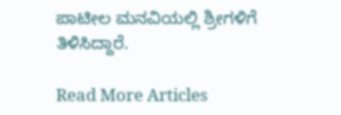ಪಾಟೀಲ ಮನವಿಯಲ್ಲಿ ಶ್ರೀಗಳಿಗೆ ತಿಳಿಸಿದ್ದಾರೆ.

Read More Articles